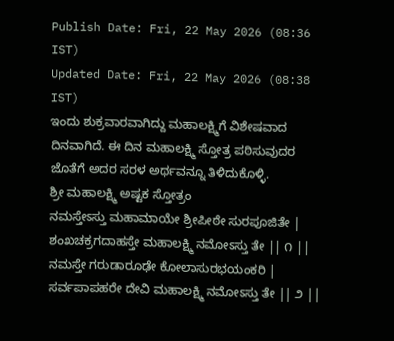Publish Date: Fri, 22 May 2026 (08:36 IST)
Updated Date: Fri, 22 May 2026 (08:38 IST)
ಇಂದು ಶುಕ್ರವಾರವಾಗಿದ್ದು ಮಹಾಲಕ್ಷ್ಮಿಗೆ ವಿಶೇಷವಾದ ದಿನವಾಗಿದೆ. ಈ ದಿನ ಮಹಾಲಕ್ಷ್ಮಿ ಸ್ತೋತ್ರ ಪಠಿಸುವುದರ ಜೊತೆಗೆ ಅದರ ಸರಳ ಅರ್ಥವನ್ನೂ ತಿಳಿದುಕೊಳ್ಳಿ.
ಶ್ರೀ ಮಹಾಲಕ್ಷ್ಮಿ ಅಷ್ಟಕ ಸ್ತೋತ್ರಂ
ನಮಸ್ತೇಽಸ್ತು ಮಹಾಮಾಯೇ ಶ್ರೀಪೀಠೇ ಸುರಪೂಜಿತೇ |
ಶಂಖಚಕ್ರಗದಾಹಸ್ತೇ ಮಹಾಲಕ್ಷ್ಮಿ ನಮೋಽಸ್ತು ತೇ || ೧ ||
ನಮಸ್ತೇ ಗರುಡಾರೂಢೇ ಕೋಲಾಸುರಭಯಂಕರಿ |
ಸರ್ವಪಾಪಹರೇ ದೇವಿ ಮಹಾಲಕ್ಷ್ಮಿ ನಮೋಽಸ್ತು ತೇ || ೨ ||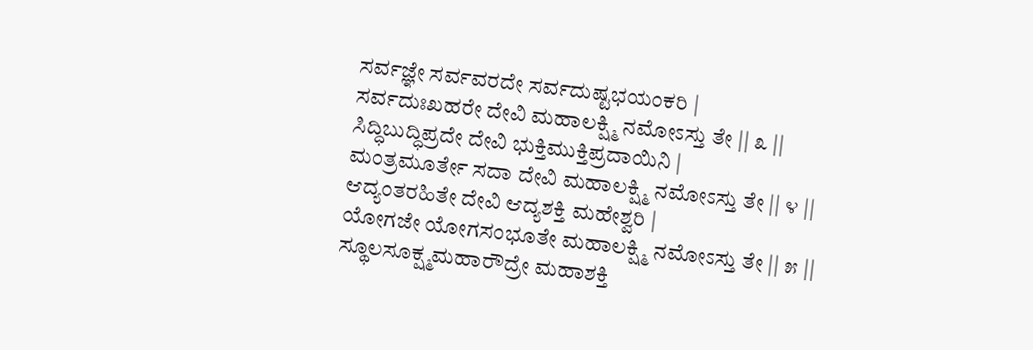ಸರ್ವಜ್ಞೇ ಸರ್ವವರದೇ ಸರ್ವದುಷ್ಟಭಯಂಕರಿ |
ಸರ್ವದುಃಖಹರೇ ದೇವಿ ಮಹಾಲಕ್ಷ್ಮಿ ನಮೋಽಸ್ತು ತೇ || ೩ ||
ಸಿದ್ಧಿಬುದ್ಧಿಪ್ರದೇ ದೇವಿ ಭುಕ್ತಿಮುಕ್ತಿಪ್ರದಾಯಿನಿ |
ಮಂತ್ರಮೂರ್ತೇ ಸದಾ ದೇವಿ ಮಹಾಲಕ್ಷ್ಮಿ ನಮೋಽಸ್ತು ತೇ || ೪ ||
ಆದ್ಯಂತರಹಿತೇ ದೇವಿ ಆದ್ಯಶಕ್ತಿ ಮಹೇಶ್ವರಿ |
ಯೋಗಜೇ ಯೋಗಸಂಭೂತೇ ಮಹಾಲಕ್ಷ್ಮಿ ನಮೋಽಸ್ತು ತೇ || ೫ ||
ಸ್ಥೂಲಸೂಕ್ಷ್ಮಮಹಾರೌದ್ರೇ ಮಹಾಶಕ್ತಿ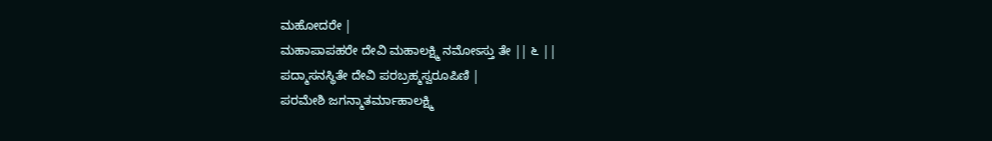ಮಹೋದರೇ |
ಮಹಾಪಾಪಹರೇ ದೇವಿ ಮಹಾಲಕ್ಷ್ಮಿ ನಮೋಽಸ್ತು ತೇ || ೬ ||
ಪದ್ಮಾಸನಸ್ಥಿತೇ ದೇವಿ ಪರಬ್ರಹ್ಮಸ್ವರೂಪಿಣಿ |
ಪರಮೇಶಿ ಜಗನ್ಮಾತರ್ಮಾಹಾಲಕ್ಷ್ಮಿ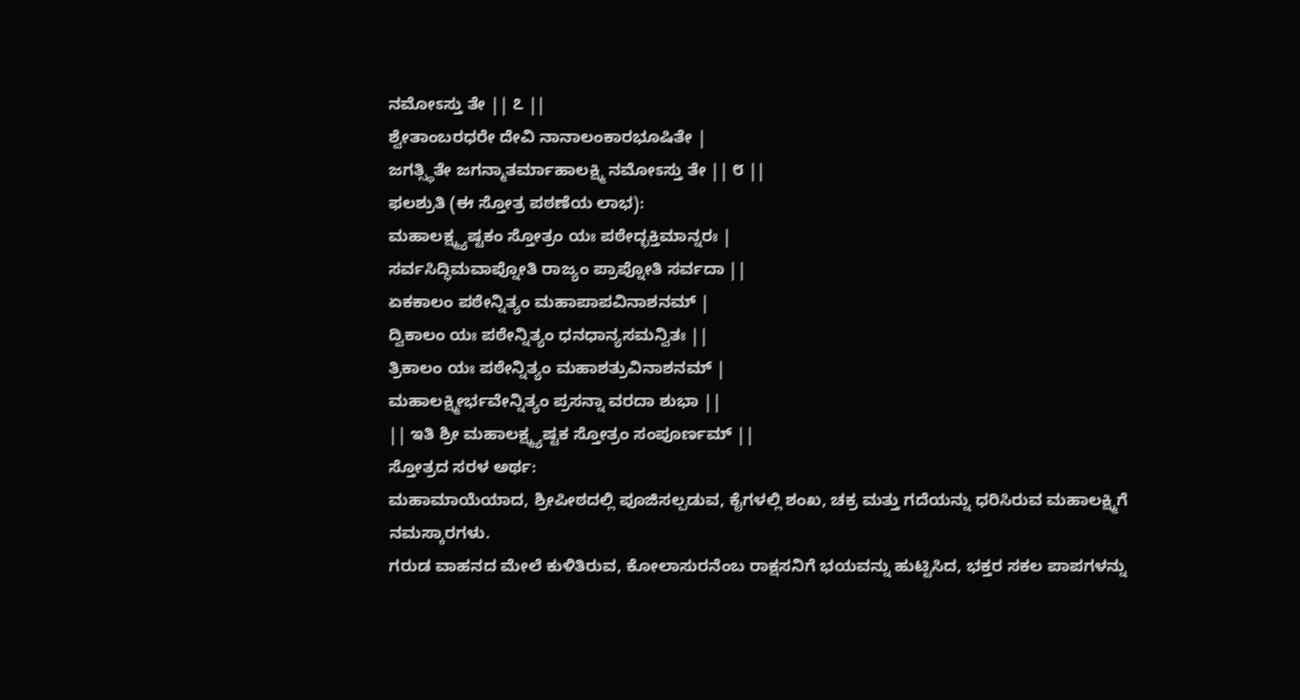ನಮೋಽಸ್ತು ತೇ || ೭ ||
ಶ್ವೇತಾಂಬರಧರೇ ದೇವಿ ನಾನಾಲಂಕಾರಭೂಷಿತೇ |
ಜಗತ್ಸ್ಥಿತೇ ಜಗನ್ಮಾತರ್ಮಾಹಾಲಕ್ಷ್ಮಿ ನಮೋಽಸ್ತು ತೇ || ೮ ||
ಫಲಶ್ರುತಿ (ಈ ಸ್ತೋತ್ರ ಪಠಣೆಯ ಲಾಭ):
ಮಹಾಲಕ್ಷ್ಮ್ಯಷ್ಟಕಂ ಸ್ತೋತ್ರಂ ಯಃ ಪಠೇದ್ಭಕ್ತಿಮಾನ್ನರಃ |
ಸರ್ವಸಿದ್ಧಿಮವಾಪ್ನೋತಿ ರಾಜ್ಯಂ ಪ್ರಾಪ್ನೋತಿ ಸರ್ವದಾ ||
ಏಕಕಾಲಂ ಪಠೇನ್ನಿತ್ಯಂ ಮಹಾಪಾಪವಿನಾಶನಮ್ |
ದ್ವಿಕಾಲಂ ಯಃ ಪಠೇನ್ನಿತ್ಯಂ ಧನಧಾನ್ಯಸಮನ್ವಿತಃ ||
ತ್ರಿಕಾಲಂ ಯಃ ಪಠೇನ್ನಿತ್ಯಂ ಮಹಾಶತ್ರುವಿನಾಶನಮ್ |
ಮಹಾಲಕ್ಷ್ಮೀರ್ಭವೇನ್ನಿತ್ಯಂ ಪ್ರಸನ್ನಾ ವರದಾ ಶುಭಾ ||
|| ಇತಿ ಶ್ರೀ ಮಹಾಲಕ್ಷ್ಮ್ಯಷ್ಟಕ ಸ್ತೋತ್ರಂ ಸಂಪೂರ್ಣಮ್ ||
ಸ್ತೋತ್ರದ ಸರಳ ಅರ್ಥ:
ಮಹಾಮಾಯೆಯಾದ, ಶ್ರೀಪೀಠದಲ್ಲಿ ಪೂಜಿಸಲ್ಪಡುವ, ಕೈಗಳಲ್ಲಿ ಶಂಖ, ಚಕ್ರ ಮತ್ತು ಗದೆಯನ್ನು ಧರಿಸಿರುವ ಮಹಾಲಕ್ಷ್ಮಿಗೆ ನಮಸ್ಕಾರಗಳು.
ಗರುಡ ವಾಹನದ ಮೇಲೆ ಕುಳಿತಿರುವ, ಕೋಲಾಸುರನೆಂಬ ರಾಕ್ಷಸನಿಗೆ ಭಯವನ್ನು ಹುಟ್ಟಿಸಿದ, ಭಕ್ತರ ಸಕಲ ಪಾಪಗಳನ್ನು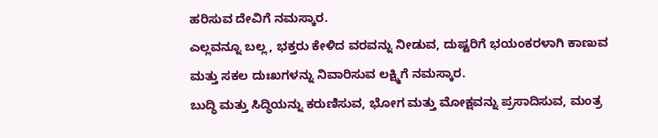ಹರಿಸುವ ದೇವಿಗೆ ನಮಸ್ಕಾರ.
ಎಲ್ಲವನ್ನೂ ಬಲ್ಲ, ಭಕ್ತರು ಕೇಳಿದ ವರವನ್ನು ನೀಡುವ, ದುಷ್ಟರಿಗೆ ಭಯಂಕರಳಾಗಿ ಕಾಣುವ ಮತ್ತು ಸಕಲ ದುಃಖಗಳನ್ನು ನಿವಾರಿಸುವ ಲಕ್ಷ್ಮಿಗೆ ನಮಸ್ಕಾರ.
ಬುದ್ಧಿ ಮತ್ತು ಸಿದ್ಧಿಯನ್ನು ಕರುಣಿಸುವ, ಭೋಗ ಮತ್ತು ಮೋಕ್ಷವನ್ನು ಪ್ರಸಾದಿಸುವ, ಮಂತ್ರ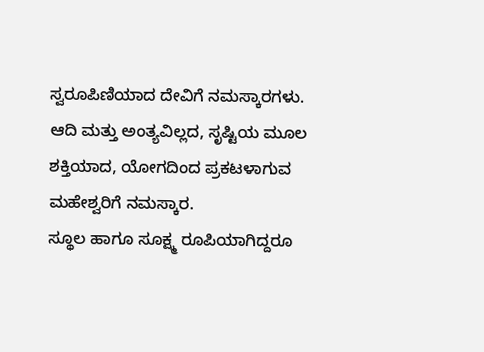ಸ್ವರೂಪಿಣಿಯಾದ ದೇವಿಗೆ ನಮಸ್ಕಾರಗಳು.
ಆದಿ ಮತ್ತು ಅಂತ್ಯವಿಲ್ಲದ, ಸೃಷ್ಟಿಯ ಮೂಲ ಶಕ್ತಿಯಾದ, ಯೋಗದಿಂದ ಪ್ರಕಟಳಾಗುವ ಮಹೇಶ್ವರಿಗೆ ನಮಸ್ಕಾರ.
ಸ್ಥೂಲ ಹಾಗೂ ಸೂಕ್ಷ್ಮ ರೂಪಿಯಾಗಿದ್ದರೂ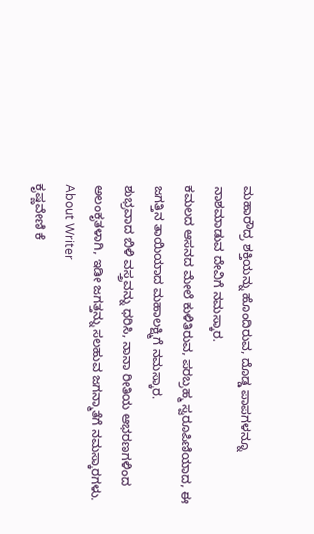ಮಹಾರೌದ್ರ ಶಕ್ತಿಯನ್ನು ಹೊಂದಿರುವ, ದೊಡ್ಡ ಪಾಪಗಳನ್ನೂ ನಾಶಮಾಡುವ ದೇವಿಗೆ ನಮಸ್ಕಾರ.
ಕಮಲದ ಆಸನದ ಮೇಲೆ ಕುಳಿತಿರುವ, ಪರಬ್ರಹ್ಮ ಸ್ವರೂಪಿಣಿಯಾದ, ಈ ಜಗತ್ತಿನ ತಾಯಿಯಾದ ಮಹಾಲಕ್ಷ್ಮಿಗೆ ನಮಸ್ಕಾರ.
ಶುಭ್ರವಾದ ಬಿಳಿ ವಸ್ತ್ರವನ್ನು ಧರಿಸಿ, ನಾನಾ ರೀತಿಯ ಆಭರಣಗಳಿಂದ ಅಲಂಕೃತಳಾಗಿ, ಇಡೀ ಜಗತ್ತನ್ನು ಸಲಹುವ ಜಗನ್ಮಾತೆಗೆ ನಮಸ್ಕಾರಗಳು.
About Writer
ಕೃಷ್ಣವೇಣಿ ಕೆ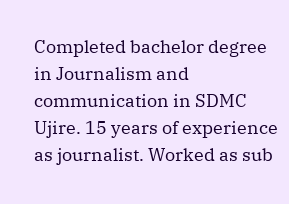Completed bachelor degree in Journalism and communication in SDMC Ujire. 15 years of experience as journalist. Worked as sub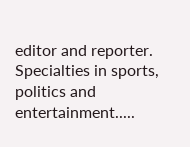editor and reporter. Specialties in sports, politics and entertainment.....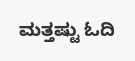ಮತ್ತಷ್ಟು ಓದಿ